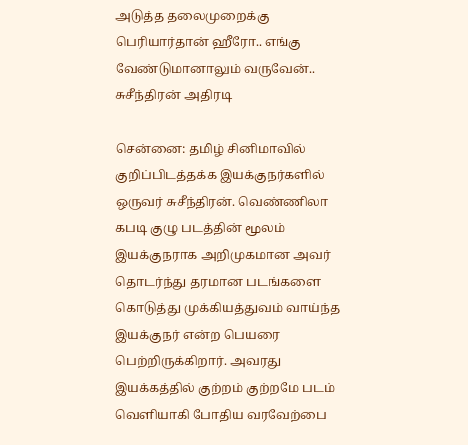அடுத்த தலைமுறைக்கு பெரியார்தான் ஹீரோ.. எங்கு வேண்டுமானாலும் வருவேன்.. சுசீந்திரன் அதிரடி

சென்னை: தமிழ் சினிமாவில் குறிப்பிடத்தக்க இயக்குநர்களில் ஒருவர் சுசீந்திரன். வெண்ணிலா கபடி குழு படத்தின் மூலம் இயக்குநராக அறிமுகமான அவர் தொடர்ந்து தரமான படங்களை கொடுத்து முக்கியத்துவம் வாய்ந்த இயக்குநர் என்ற பெயரை பெற்றிருக்கிறார். அவரது இயக்கத்தில் குற்றம் குற்றமே படம் வெளியாகி போதிய வரவேற்பை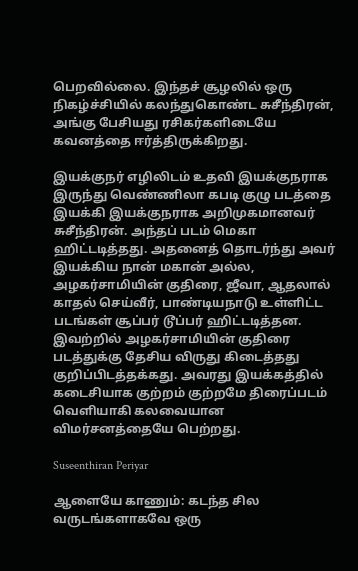பெறவில்லை. இந்தச் சூழலில் ஒரு நிகழ்ச்சியில் கலந்துகொண்ட சுசீந்திரன், அங்கு பேசியது ரசிகர்களிடையே கவனத்தை ஈர்த்திருக்கிறது.

இயக்குநர் எழிலிடம் உதவி இயக்குநராக இருந்து வெண்ணிலா கபடி குழு படத்தை இயக்கி இயக்குநராக அறிமுகமானவர் சுசீந்திரன். அந்தப் படம் மெகா ஹிட்டடித்தது. அதனைத் தொடர்ந்து அவர் இயக்கிய நான் மகான் அல்ல, அழகர்சாமியின் குதிரை, ஜீவா, ஆதலால் காதல் செய்வீர், பாண்டியநாடு உள்ளிட்ட படங்கள் சூப்பர் டூப்பர் ஹிட்டடித்தன. இவற்றில் அழகர்சாமியின் குதிரை படத்துக்கு தேசிய விருது கிடைத்தது குறிப்பிடத்தக்கது. அவரது இயக்கத்தில் கடைசியாக குற்றம் குற்றமே திரைப்படம் வெளியாகி கலவையான விமர்சனத்தையே பெற்றது.

Suseenthiran Periyar

ஆளையே காணும்: கடந்த சில வருடங்களாகவே ஒரு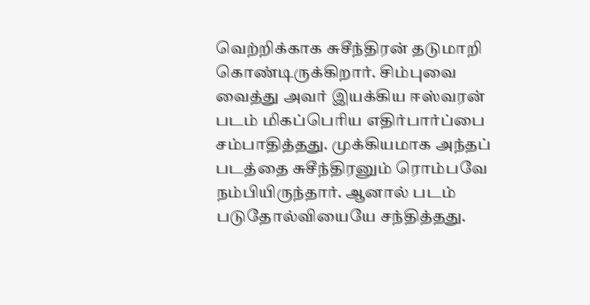வெற்றிக்காக சுசீந்திரன் தடுமாறி கொண்டிருக்கிறார். சிம்புவை வைத்து அவர் இயக்கிய ஈஸ்வரன் படம் மிகப்பெரிய எதிர்பார்ப்பை சம்பாதித்தது. முக்கியமாக அந்தப் படத்தை சுசீந்திரனும் ரொம்பவே நம்பியிருந்தார். ஆனால் படம் படுதோல்வியையே சந்தித்தது.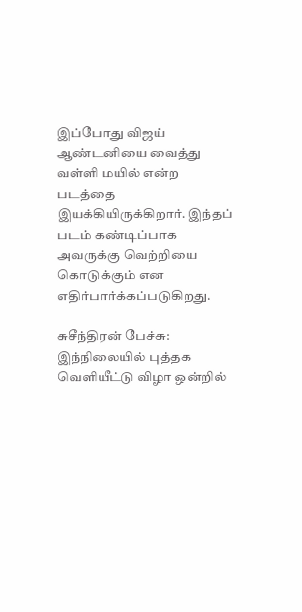இப்போது விஜய் ஆண்டனியை வைத்து வள்ளி மயில் என்ற படத்தை இயக்கியிருக்கிறார். இந்தப் படம் கண்டிப்பாக அவருக்கு வெற்றியை கொடுக்கும் என எதிர்பார்க்கப்படுகிறது.

சுசீந்திரன் பேச்சு: இந்நிலையில் புத்தக வெளியீட்டு விழா ஒன்றில்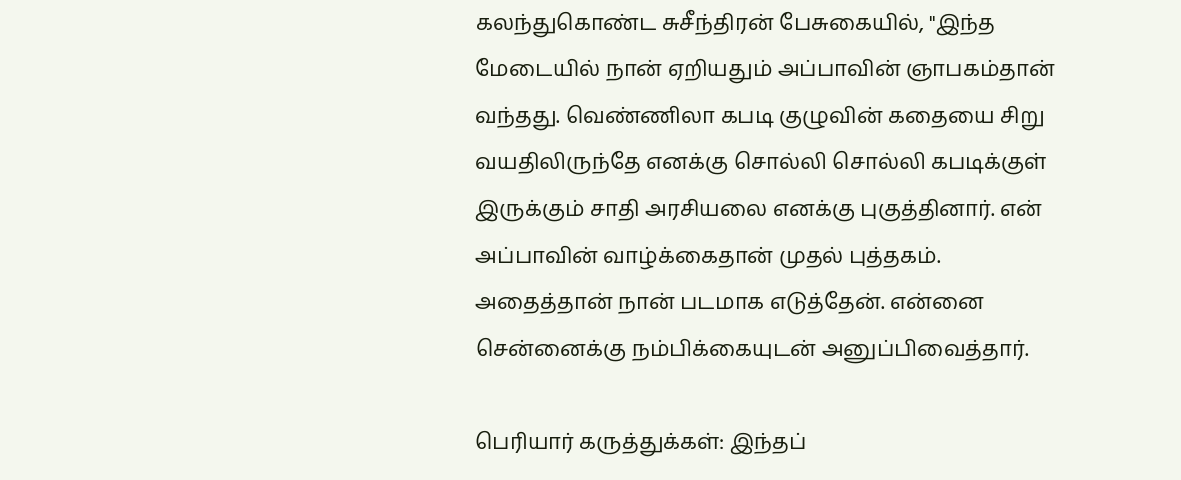கலந்துகொண்ட சுசீந்திரன் பேசுகையில், "இந்த மேடையில் நான் ஏறியதும் அப்பாவின் ஞாபகம்தான் வந்தது. வெண்ணிலா கபடி குழுவின் கதையை சிறு வயதிலிருந்தே எனக்கு சொல்லி சொல்லி கபடிக்குள் இருக்கும் சாதி அரசியலை எனக்கு புகுத்தினார். என் அப்பாவின் வாழ்க்கைதான் முதல் புத்தகம். அதைத்தான் நான் படமாக எடுத்தேன். என்னை சென்னைக்கு நம்பிக்கையுடன் அனுப்பிவைத்தார்.

பெரியார் கருத்துக்கள்: இந்தப்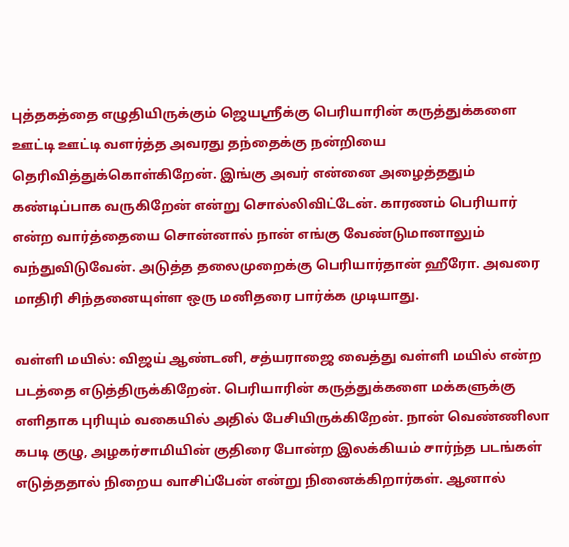புத்தகத்தை எழுதியிருக்கும் ஜெயஸ்ரீக்கு பெரியாரின் கருத்துக்களை ஊட்டி ஊட்டி வளர்த்த அவரது தந்தைக்கு நன்றியை தெரிவித்துக்கொள்கிறேன். இங்கு அவர் என்னை அழைத்ததும் கண்டிப்பாக வருகிறேன் என்று சொல்லிவிட்டேன். காரணம் பெரியார் என்ற வார்த்தையை சொன்னால் நான் எங்கு வேண்டுமானாலும் வந்துவிடுவேன். அடுத்த தலைமுறைக்கு பெரியார்தான் ஹீரோ. அவரை மாதிரி சிந்தனையுள்ள ஒரு மனிதரை பார்க்க முடியாது.

வள்ளி மயில்: விஜய் ஆண்டனி, சத்யராஜை வைத்து வள்ளி மயில் என்ற படத்தை எடுத்திருக்கிறேன். பெரியாரின் கருத்துக்களை மக்களுக்கு எளிதாக புரியும் வகையில் அதில் பேசியிருக்கிறேன். நான் வெண்ணிலா கபடி குழு, அழகர்சாமியின் குதிரை போன்ற இலக்கியம் சார்ந்த படங்கள் எடுத்ததால் நிறைய வாசிப்பேன் என்று நினைக்கிறார்கள். ஆனால்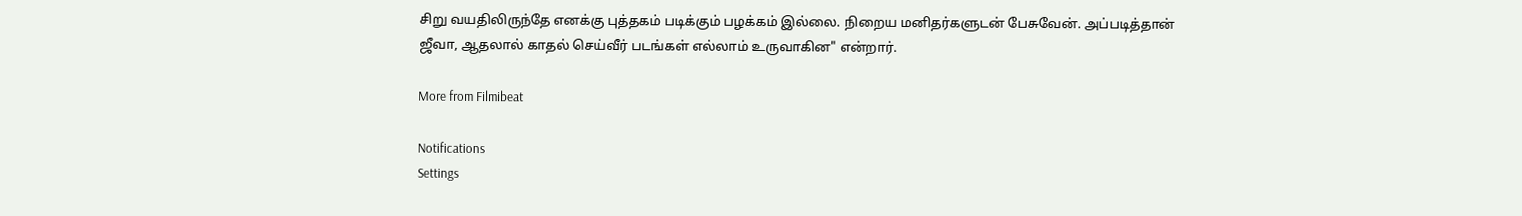சிறு வயதிலிருந்தே எனக்கு புத்தகம் படிக்கும் பழக்கம் இல்லை. நிறைய மனிதர்களுடன் பேசுவேன். அப்படித்தான் ஜீவா, ஆதலால் காதல் செய்வீர் படங்கள் எல்லாம் உருவாகின" என்றார்.

More from Filmibeat

Notifications
Settings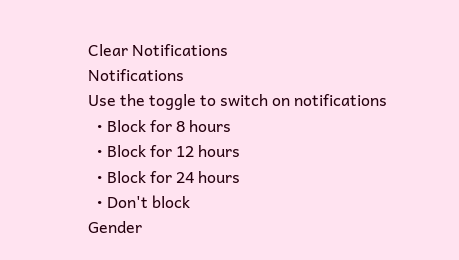Clear Notifications
Notifications
Use the toggle to switch on notifications
  • Block for 8 hours
  • Block for 12 hours
  • Block for 24 hours
  • Don't block
Gender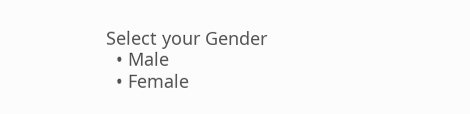Select your Gender
  • Male
  • Female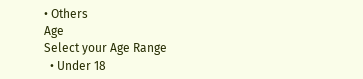• Others
Age
Select your Age Range
  • Under 18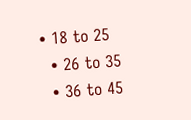• 18 to 25
  • 26 to 35
  • 36 to 45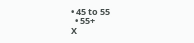• 45 to 55
  • 55+
X